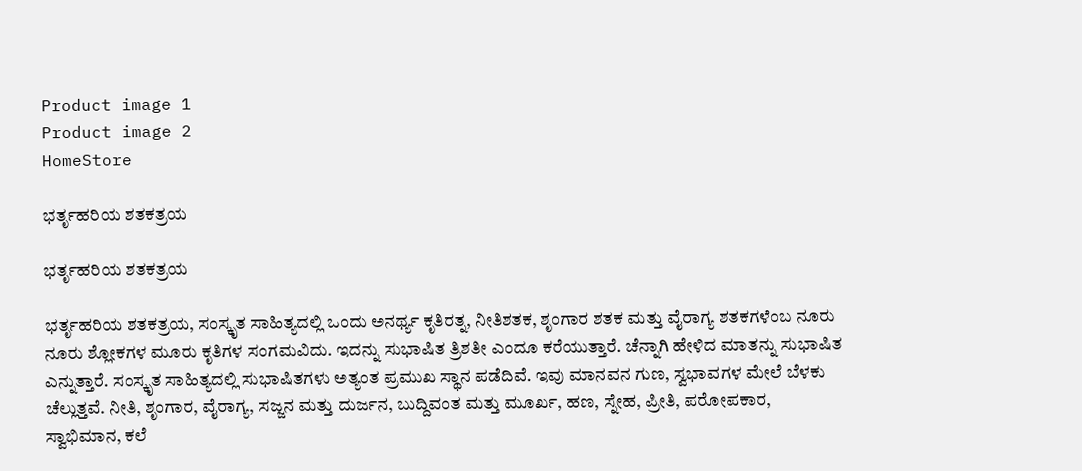Product image 1
Product image 2
HomeStore

ಭರ್ತೃಹರಿಯ ಶತಕತ್ರಯ

ಭರ್ತೃಹರಿಯ ಶತಕತ್ರಯ

ಭರ್ತೃಹರಿಯ ಶತಕತ್ರಯ, ಸಂಸ್ಕೃತ ಸಾಹಿತ್ಯದಲ್ಲಿ ಒಂದು ಅನರ್ಥ್ಯ ಕೃತಿರತ್ನ, ನೀತಿಶತಕ, ಶೃಂಗಾರ ಶತಕ ಮತ್ತು ವೈರಾಗ್ಯ ಶತಕಗಳೆಂಬ ನೂರು ನೂರು ಶ್ಲೋಕಗಳ ಮೂರು ಕೃತಿಗಳ ಸಂಗಮವಿದು. ಇದನ್ನು ಸುಭಾಷಿತ ತ್ರಿಶತೀ ಎಂದೂ ಕರೆಯುತ್ತಾರೆ. ಚೆನ್ನಾಗಿ ಹೇಳಿದ ಮಾತನ್ನು ಸುಭಾಷಿತ ಎನ್ನುತ್ತಾರೆ. ಸಂಸ್ಕೃತ ಸಾಹಿತ್ಯದಲ್ಲಿ ಸುಭಾಷಿತಗಳು ಅತ್ಯಂತ ಪ್ರಮುಖ ಸ್ಥಾನ ಪಡೆದಿವೆ. ಇವು ಮಾನವನ ಗುಣ, ಸ್ವಭಾವಗಳ ಮೇಲೆ ಬೆಳಕು ಚೆಲ್ಲುತ್ತವೆ. ನೀತಿ, ಶೃಂಗಾರ, ವೈರಾಗ್ಯ, ಸಜ್ಜನ ಮತ್ತು ದುರ್ಜನ, ಬುದ್ದಿವಂತ ಮತ್ತು ಮೂರ್ಖ, ಹಣ, ಸ್ನೇಹ, ಪ್ರೀತಿ, ಪರೋಪಕಾರ, ಸ್ವಾಭಿಮಾನ, ಕಲೆ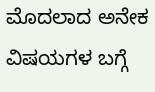ಮೊದಲಾದ ಅನೇಕ ವಿಷಯಗಳ ಬಗ್ಗೆ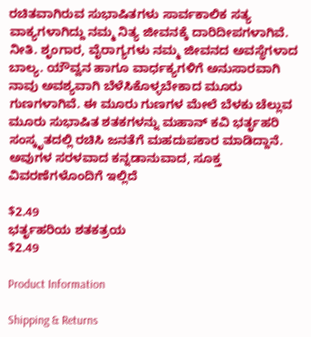ರಚಿತವಾಗಿರುವ ಸುಭಾಷಿತಗಳು ಸಾರ್ವಕಾಲಿಕ ಸತ್ಯ ವಾಕ್ಯಗಳಾಗಿದ್ದು ನಮ್ಮ ನಿತ್ಯ ಜೀವನಕ್ಕೆ ದಾರಿದೀಪಗಳಾಗಿವೆ. ನೀತಿ. ಶೃಂಗಾರ, ವೈರಾಗ್ಯಗಳು ನಮ್ಮ ಜೀವನದ ಅವಸ್ಥೆಗಳಾದ ಬಾಲ್ಯ. ಯೌವ್ವನ ಹಾಗೂ ವಾರ್ಧಕ್ಯಗಳಿಗೆ ಅನುಸಾರವಾಗಿ ನಾವು ಅವಶ್ಯವಾಗಿ ಬೆಳೆಸಿಕೊಳ್ಳಬೇಕಾದ ಮೂರು ಗುಣಗಳಾಗಿವೆ. ಈ ಮೂರು ಗುಣಗಳ ಮೇಲೆ ಬೆಳಕು ಚೆಲ್ಲುವ ಮೂರು ಸುಭಾಷಿತ ಶತಕಗಳನ್ನು ಮಹಾನ್ ಕವಿ ಭರ್ತೃಹರಿ ಸಂಸ್ಕೃತದಲ್ಲಿ ರಚಿಸಿ ಜನತೆಗೆ ಮಹದುಪಕಾರ ಮಾಡಿದ್ದಾನೆ. ಅವುಗಳ ಸರಳವಾದ ಕನ್ನಡಾನುವಾದ, ಸೂಕ್ತ ವಿವರಣೆಗಳೊಂದಿಗೆ ಇಲ್ಲಿದೆ

$2.49
ಭರ್ತೃಹರಿಯ ಶತಕತ್ರಯ
$2.49

Product Information

Shipping & Returns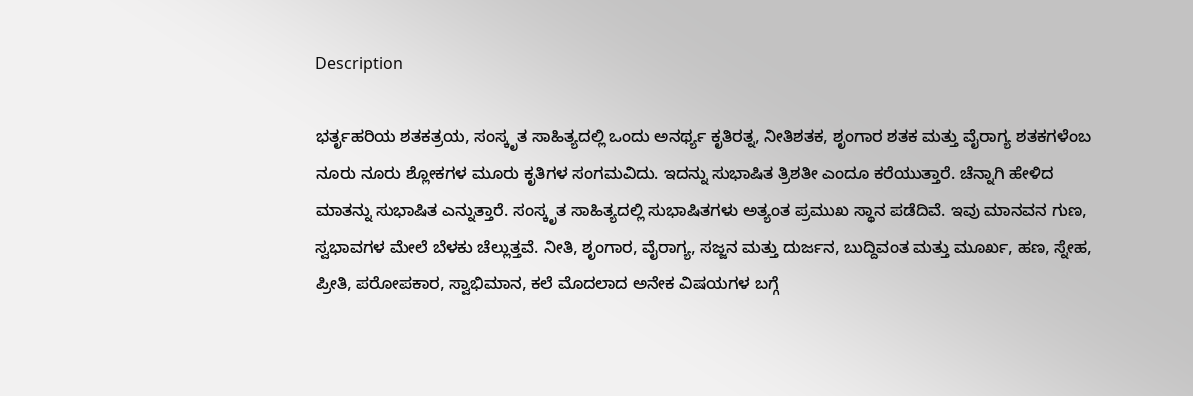Description

ಭರ್ತೃಹರಿಯ ಶತಕತ್ರಯ, ಸಂಸ್ಕೃತ ಸಾಹಿತ್ಯದಲ್ಲಿ ಒಂದು ಅನರ್ಥ್ಯ ಕೃತಿರತ್ನ, ನೀತಿಶತಕ, ಶೃಂಗಾರ ಶತಕ ಮತ್ತು ವೈರಾಗ್ಯ ಶತಕಗಳೆಂಬ ನೂರು ನೂರು ಶ್ಲೋಕಗಳ ಮೂರು ಕೃತಿಗಳ ಸಂಗಮವಿದು. ಇದನ್ನು ಸುಭಾಷಿತ ತ್ರಿಶತೀ ಎಂದೂ ಕರೆಯುತ್ತಾರೆ. ಚೆನ್ನಾಗಿ ಹೇಳಿದ ಮಾತನ್ನು ಸುಭಾಷಿತ ಎನ್ನುತ್ತಾರೆ. ಸಂಸ್ಕೃತ ಸಾಹಿತ್ಯದಲ್ಲಿ ಸುಭಾಷಿತಗಳು ಅತ್ಯಂತ ಪ್ರಮುಖ ಸ್ಥಾನ ಪಡೆದಿವೆ. ಇವು ಮಾನವನ ಗುಣ, ಸ್ವಭಾವಗಳ ಮೇಲೆ ಬೆಳಕು ಚೆಲ್ಲುತ್ತವೆ. ನೀತಿ, ಶೃಂಗಾರ, ವೈರಾಗ್ಯ, ಸಜ್ಜನ ಮತ್ತು ದುರ್ಜನ, ಬುದ್ದಿವಂತ ಮತ್ತು ಮೂರ್ಖ, ಹಣ, ಸ್ನೇಹ, ಪ್ರೀತಿ, ಪರೋಪಕಾರ, ಸ್ವಾಭಿಮಾನ, ಕಲೆ ಮೊದಲಾದ ಅನೇಕ ವಿಷಯಗಳ ಬಗ್ಗೆ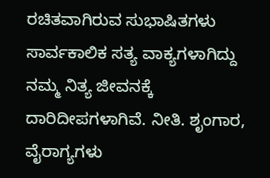ರಚಿತವಾಗಿರುವ ಸುಭಾಷಿತಗಳು ಸಾರ್ವಕಾಲಿಕ ಸತ್ಯ ವಾಕ್ಯಗಳಾಗಿದ್ದು ನಮ್ಮ ನಿತ್ಯ ಜೀವನಕ್ಕೆ ದಾರಿದೀಪಗಳಾಗಿವೆ. ನೀತಿ. ಶೃಂಗಾರ, ವೈರಾಗ್ಯಗಳು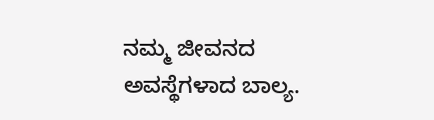ನಮ್ಮ ಜೀವನದ ಅವಸ್ಥೆಗಳಾದ ಬಾಲ್ಯ.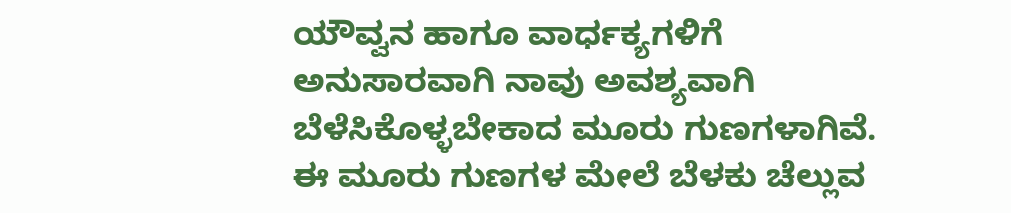ಯೌವ್ವನ ಹಾಗೂ ವಾರ್ಧಕ್ಯಗಳಿಗೆ ಅನುಸಾರವಾಗಿ ನಾವು ಅವಶ್ಯವಾಗಿ ಬೆಳೆಸಿಕೊಳ್ಳಬೇಕಾದ ಮೂರು ಗುಣಗಳಾಗಿವೆ. ಈ ಮೂರು ಗುಣಗಳ ಮೇಲೆ ಬೆಳಕು ಚೆಲ್ಲುವ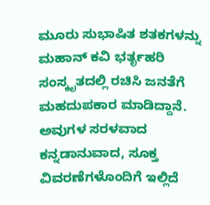ಮೂರು ಸುಭಾಷಿತ ಶತಕಗಳನ್ನು ಮಹಾನ್ ಕವಿ ಭರ್ತೃಹರಿ ಸಂಸ್ಕೃತದಲ್ಲಿ ರಚಿಸಿ ಜನತೆಗೆ ಮಹದುಪಕಾರ ಮಾಡಿದ್ದಾನೆ. ಅವುಗಳ ಸರಳವಾದ ಕನ್ನಡಾನುವಾದ, ಸೂಕ್ತ ವಿವರಣೆಗಳೊಂದಿಗೆ ಇಲ್ಲಿದೆ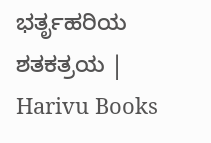ಭರ್ತೃಹರಿಯ ಶತಕತ್ರಯ | Harivu Books